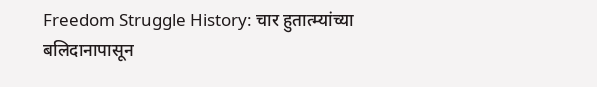Freedom Struggle History: चार हुतात्म्यांच्या बलिदानापासून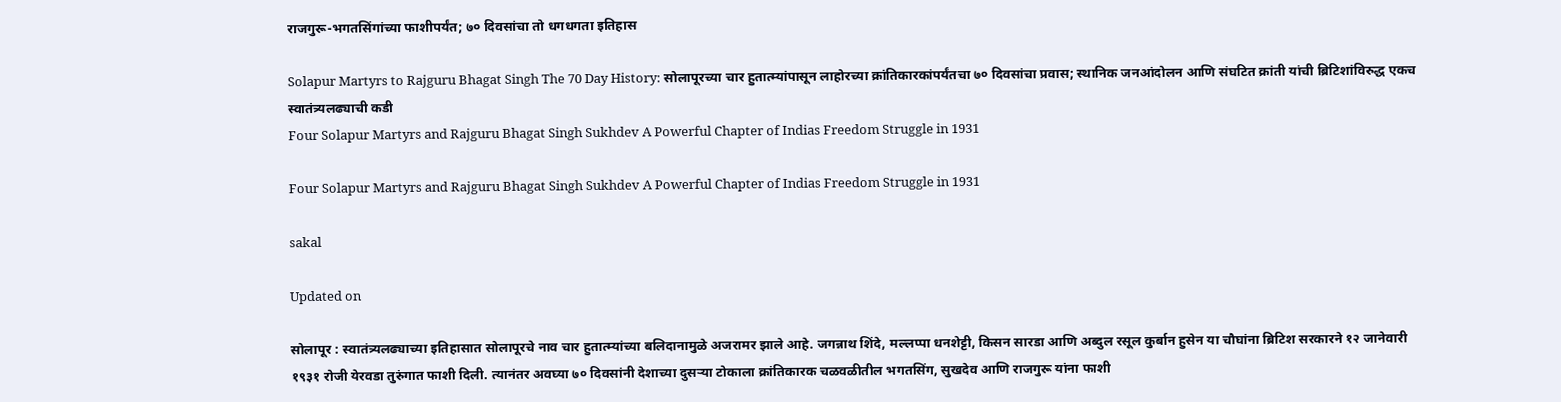राजगुरू-भगतसिंगांच्या फाशीपर्यंत; ७० दिवसांचा तो धगधगता इतिहास

Solapur Martyrs to Rajguru Bhagat Singh The 70 Day History: सोलापूरच्या चार हुतात्म्यांपासून लाहोरच्या क्रांतिकारकांपर्यंतचा ७० दिवसांचा प्रवास; स्थानिक जनआंदोलन आणि संघटित क्रांती यांची ब्रिटिशांविरुद्ध एकच स्वातंत्र्यलढ्याची कडी
Four Solapur Martyrs and Rajguru Bhagat Singh Sukhdev A Powerful Chapter of Indias Freedom Struggle in 1931

Four Solapur Martyrs and Rajguru Bhagat Singh Sukhdev A Powerful Chapter of Indias Freedom Struggle in 1931

sakal

Updated on

सोलापूर : स्वातंत्र्यलढ्याच्या इतिहासात सोलापूरचे नाव चार हुतात्म्यांच्या बलिदानामुळे अजरामर झाले आहे. जगन्नाथ शिंदे, मल्लप्पा धनशेट्टी, किसन सारडा आणि अब्दुल रसूल कुर्बान हुसेन या चौघांना ब्रिटिश सरकारने १२ जानेवारी १९३१ रोजी येरवडा तुरुंगात फाशी दिली. त्यानंतर अवघ्या ७० दिवसांनी देशाच्या दुसऱ्या टोकाला क्रांतिकारक चळवळीतील भगतसिंग, सुखदेव आणि राजगुरू यांना फाशी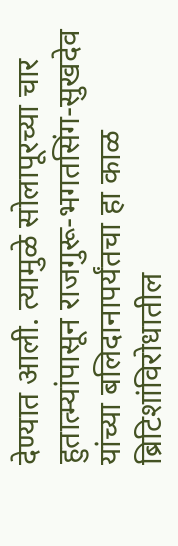देण्यात आली. त्यामुळे सोलापूरच्या चार हुतात्म्यांपासून राजगुरू-भगतसिंग-सुखदेव यांच्या बलिदानापर्यंतचा हा काळ ब्रिटिशांविरोधातील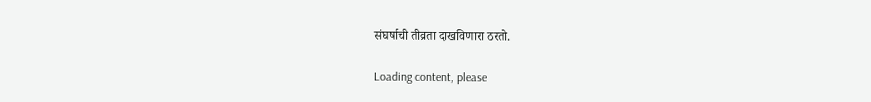संघर्षाची तीव्रता दाखविणारा ठरतो.

Loading content, please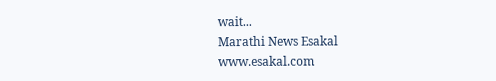wait...
Marathi News Esakal
www.esakal.com